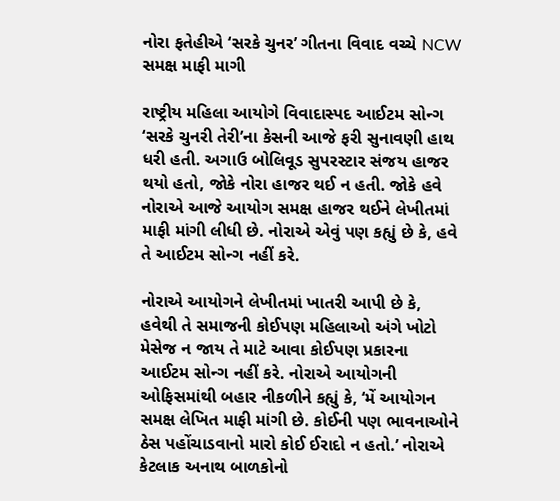નોરા ફતેહીએ ‘સરકે ચુનર’ ગીતના વિવાદ વચ્ચે NCW સમક્ષ માફી માગી

રાષ્ટ્રીય મહિલા આયોગે વિવાદાસ્પદ આઈટમ સોન્ગ ‘સરકે ચુનરી તેરી’ના કેસની આજે ફરી સુનાવણી હાથ ધરી હતી. અગાઉ બોલિવૂડ સુપરસ્ટાર સંજય હાજર થયો હતો, જોકે નોરા હાજર થઈ ન હતી. જોકે હવે નોરાએ આજે આયોગ સમક્ષ હાજર થઈને લેખીતમાં માફી માંગી લીધી છે. નોરાએ એવું પણ કહ્યું છે કે, હવે તે આઈટમ સોન્ગ નહીં કરે.

નોરાએ આયોગને લેખીતમાં ખાતરી આપી છે કે, હવેથી તે સમાજની કોઈપણ મહિલાઓ અંગે ખોટો મેસેજ ન જાય તે માટે આવા કોઈપણ પ્રકારના આઈટમ સોન્ગ નહીં કરે. નોરાએ આયોગની ઓફિસમાંથી બહાર નીકળીને કહ્યું કે, ‘મેં આયોગન સમક્ષ લેખિત માફી માંગી છે. કોઈની પણ ભાવનાઓને ઠેસ પહોંચાડવાનો મારો કોઈ ઈરાદો ન હતો.’ નોરાએ કેટલાક અનાથ બાળકોનો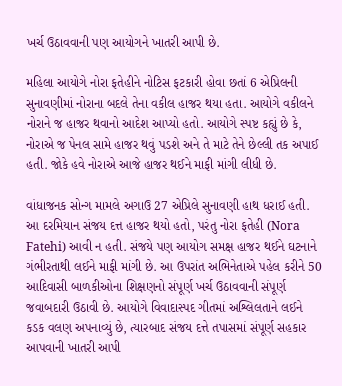ખર્ચ ઉઠાવવાની પણ આયોગને ખાતરી આપી છે.

મહિલા આયોગે નોરા ફતેહીને નોટિસ ફટકારી હોવા છતાં 6 એપ્રિલની સુનાવણીમાં નોરાના બદલે તેના વકીલ હાજર થયા હતા. આયોગે વકીલને નોરાને જ હાજર થવાનો આદેશ આપ્યો હતો. આયોગે સ્પષ્ટ કહ્યું છે કે, નોરાએ જ પેનલ સામે હાજર થવું પડશે અને તે માટે તેને છેલ્લી તક અપાઈ હતી. જોકે હવે નોરાએ આજે હાજર થઈને માફી માંગી લીધી છે.

વાંધાજનક સોન્ગ મામલે અગાઉ 27 એપ્રિલે સુનાવણી હાથ ધરાઈ હતી. આ દરમિયાન સંજય દત્ત હાજર થયો હતો, પરંતુ નોરા ફતેહી (Nora Fatehi) આવી ન હતી. સંજયે પણ આયોગ સમક્ષ હાજર થઈને ઘટનાને ગંભીરતાથી લઈને માફી માંગી છે. આ ઉપરાંત અભિનેતાએ પહેલ કરીને 50 આદિવાસી બાળકીઓના શિક્ષણનો સંપૂર્ણ ખર્ચ ઉઠાવવાની સંપૂર્ણ જવાબદારી ઉઠાવી છે. આયોગે વિવાદાસ્પદ ગીતમાં અશ્લિલતાને લઈને કડક વલણ અપનાવ્યું છે, ત્યારબાદ સંજય દત્તે તપાસમાં સંપૂર્ણ સહકાર આપવાની ખાતરી આપી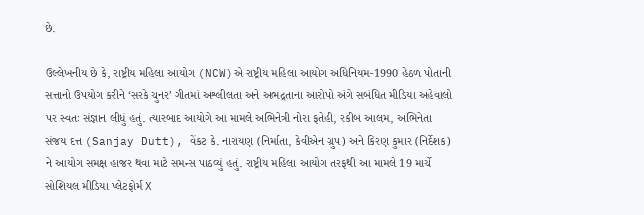છે.

ઉલ્લેખનીય છે કે, રાષ્ટ્રીય મહિલા આયોગ (NCW)એ રાષ્ટ્રીય મહિલા આયોગ અધિનિયમ-1990 હેઠળ પોતાની સત્તાનો ઉપયોગ કરીને ‘સરકે ચુનર’ ગીતમાં અશ્લીલતા અને અભદ્રતાના આરોપો અંગે સબંધિત મીડિયા અહેવાલો પર સ્વતઃ સંજ્ઞાન લીધું હતું. ત્યારબાદ આયોગે આ મામલે અભિનેત્રી નોરા ફતેહી, રકીબ આલમ, અભિનેતા સંજય દત્ત (Sanjay Dutt), વેંકટ કે. નારાયણ (નિર્માતા, કેવીએન ગ્રુપ) અને કિરણ કુમાર (નિર્દેશક) ને આયોગ સમક્ષ હાજર થવા માટે સમન્સ પાઠવ્યું હતું. રાષ્ટ્રીય મહિલા આયોગ તરફથી આ મામલે 19 માર્ચે સોશિયલ મીડિયા પ્લેટફોર્મ X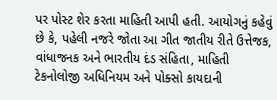પર પોસ્ટ શેર કરતા માહિતી આપી હતી. આયોગનું કહેવું છે કે, પહેલી નજરે જોતા આ ગીત જાતીય રીતે ઉત્તેજક, વાંધાજનક અને ભારતીય દંડ સંહિતા, માહિતી ટેકનોલોજી અધિનિયમ અને પોક્સો કાયદાની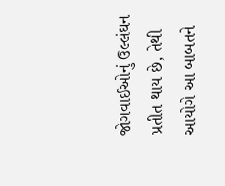જોગવાઈઓનું ઉલ્લંઘન પ્રતીત થાય છે, તેથી આયોગે આ બાબતને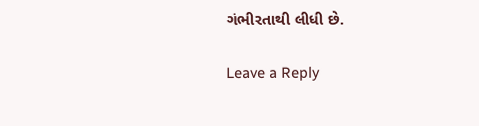ગંભીરતાથી લીધી છે.

Leave a Reply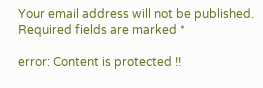Your email address will not be published. Required fields are marked *

error: Content is protected !!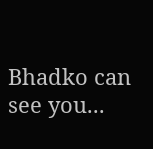Bhadko can see you...